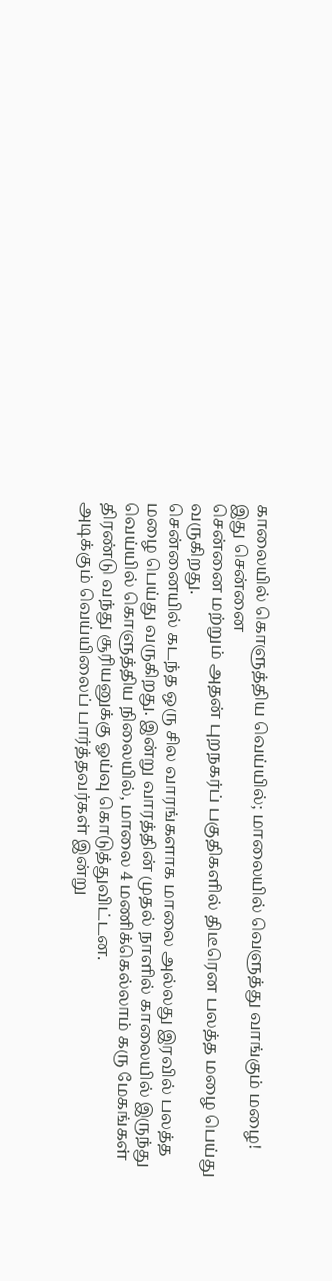காலையில் கொளுத்திய வெய்யில்; மாலையில் வெளுத்து வாங்கும் மழை! இது சென்னை
சென்னை மற்றும் அதன் புறநகர்ப் பகுதிகளில் திடீரென பலத்த மழை பெய்து வருகிறது.
சென்னையில் கடந்த ஒரு சில வாரங்களாக மாலை அல்லது இரவில் பலத்த மழை பெய்து வருகிறது. இன்று வாரத்தின் முதல் நாளில் காலையில் இருந்து வெய்யில் கொளுத்திய நிலையில், மாலை 4 மணிக்கெல்லாம் கரு மேகங்கள் திரண்டு வந்து சூரியனுக்கு ஓய்வு கொடுத்துவிட்டன.
அடிக்கும் வெய்யிலைப் பார்த்தவர்கள் இன்று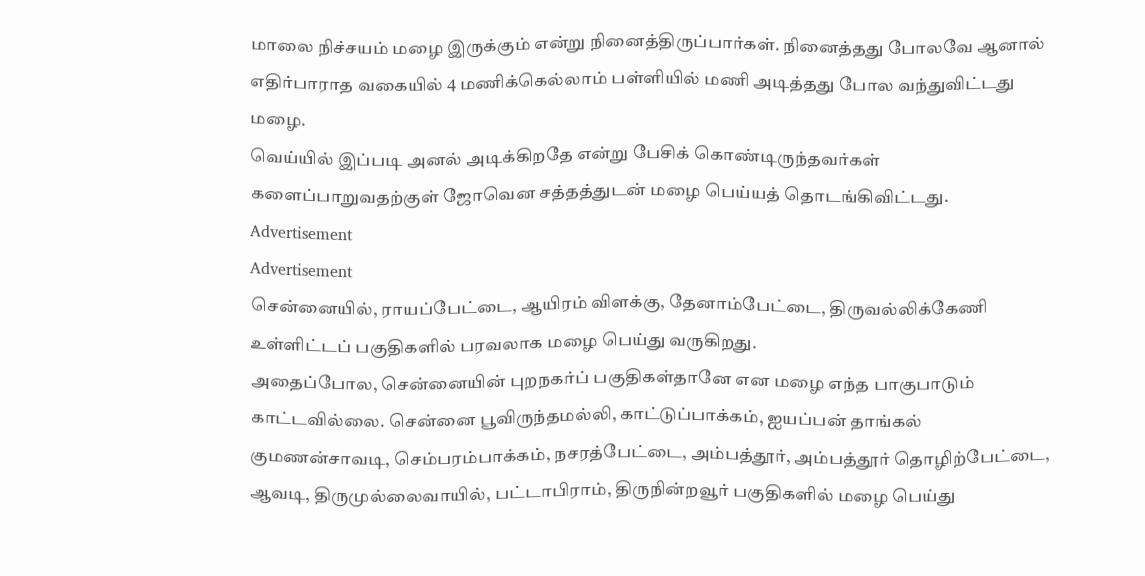மாலை நிச்சயம் மழை இருக்கும் என்று நினைத்திருப்பார்கள். நினைத்தது போலவே ஆனால் எதிர்பாராத வகையில் 4 மணிக்கெல்லாம் பள்ளியில் மணி அடித்தது போல வந்துவிட்டது மழை.
வெய்யில் இப்படி அனல் அடிக்கிறதே என்று பேசிக் கொண்டிருந்தவர்கள் களைப்பாறுவதற்குள் ஜோவென சத்தத்துடன் மழை பெய்யத் தொடங்கிவிட்டது.
Advertisement
Advertisement
சென்னையில், ராயப்பேட்டை, ஆயிரம் விளக்கு, தேனாம்பேட்டை, திருவல்லிக்கேணி உள்ளிட்டப் பகுதிகளில் பரவலாக மழை பெய்து வருகிறது.
அதைப்போல, சென்னையின் புறநகர்ப் பகுதிகள்தானே என மழை எந்த பாகுபாடும் காட்டவில்லை. சென்னை பூவிருந்தமல்லி, காட்டுப்பாக்கம், ஐயப்பன் தாங்கல் குமணன்சாவடி, செம்பரம்பாக்கம், நசரத்பேட்டை, அம்பத்தூர், அம்பத்தூர் தொழிற்பேட்டை, ஆவடி, திருமுல்லைவாயில், பட்டாபிராம், திருநின்றவூர் பகுதிகளில் மழை பெய்து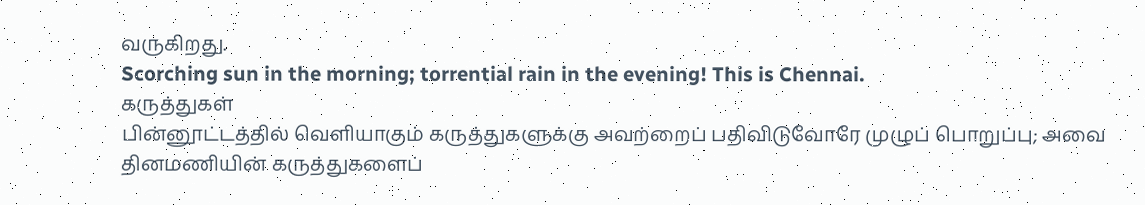வருகிறது.
Scorching sun in the morning; torrential rain in the evening! This is Chennai.
கருத்துகள்
பின்னூட்டத்தில் வெளியாகும் கருத்துகளுக்கு அவற்றைப் பதிவிடுவோரே முழுப் பொறுப்பு; அவை தினமணியின் கருத்துகளைப்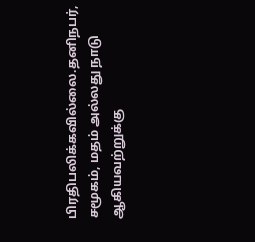பிரதிபலிக்கவில்லை.தனிநபர், சமூகம், மதம் அல்லது நாடு ஆகியவற்றுக்கு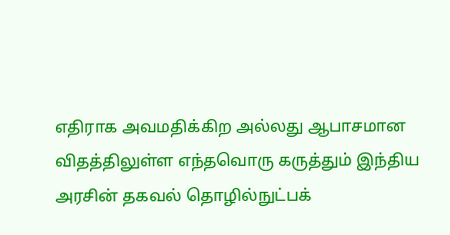எதிராக அவமதிக்கிற அல்லது ஆபாசமான விதத்திலுள்ள எந்தவொரு கருத்தும் இந்திய அரசின் தகவல் தொழில்நுட்பக்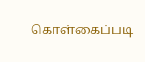கொள்கைப்படி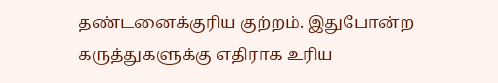தண்டனைக்குரிய குற்றம். இதுபோன்ற கருத்துகளுக்கு எதிராக உரிய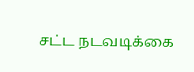சட்ட நடவடிக்கை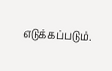எடுக்கப்படும்.